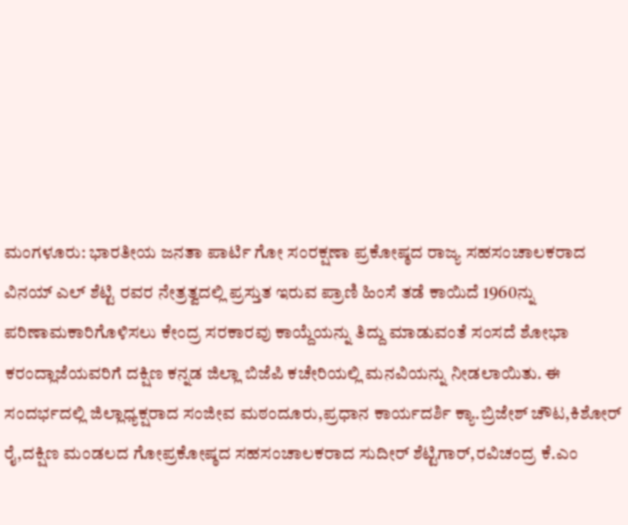ಮಂಗಳೂರು: ಭಾರತೀಯ ಜನತಾ ಪಾರ್ಟಿ ಗೋ ಸಂರಕ್ಷಣಾ ಪ್ರಕೋಷ್ಠದ ರಾಜ್ಯ ಸಹಸಂಚಾಲಕರಾದ ವಿನಯ್ ಎಲ್ ಶೆಟ್ಟಿ ರವರ ನೇತ್ರತ್ವದಲ್ಲಿ ಪ್ರಸ್ತುತ ಇರುವ ಪ್ರಾಣಿ ಹಿಂಸೆ ತಡೆ ಕಾಯಿದೆ 1960ನ್ನು ಪರಿಣಾಮಕಾರಿಗೊಳಿಸಲು ಕೇಂದ್ರ ಸರಕಾರವು ಕಾಯ್ದೆಯನ್ನು ತಿದ್ದು ಮಾಡುವಂತೆ ಸಂಸದೆ ಶೋಭಾ ಕರಂದ್ಲಾಜೆಯವರಿಗೆ ದಕ್ಷಿಣ ಕನ್ನಡ ಜಿಲ್ಲಾ ಬಿಜೆಪಿ ಕಚೇರಿಯಲ್ಲಿ ಮನವಿಯನ್ನು ನೀಡಲಾಯಿತು. ಈ ಸಂದರ್ಭದಲ್ಲಿ ಜಿಲ್ಲಾಧ್ಯಕ್ಷರಾದ ಸಂಜೀವ ಮಠಂದೂರು,ಪ್ರಧಾನ ಕಾರ್ಯದರ್ಶಿ ಕ್ಯಾ.ಬ್ರಿಜೇಶ್ ಚೌಟ,ಕಿಶೋರ್ ರೈ,ದಕ್ಷಿಣ ಮಂಡಲದ ಗೋಪ್ರಕೋಷ್ಠದ ಸಹಸಂಚಾಲಕರಾದ ಸುದೀರ್ ಶೆಟ್ಟಿಗಾರ್,ರವಿಚಂದ್ರ ಕೆ.ಎಂ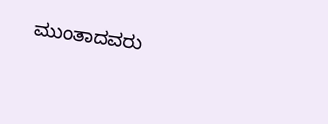ಮುಂತಾದವರು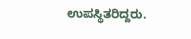ಉಪಸ್ಥಿತರಿದ್ದರು.